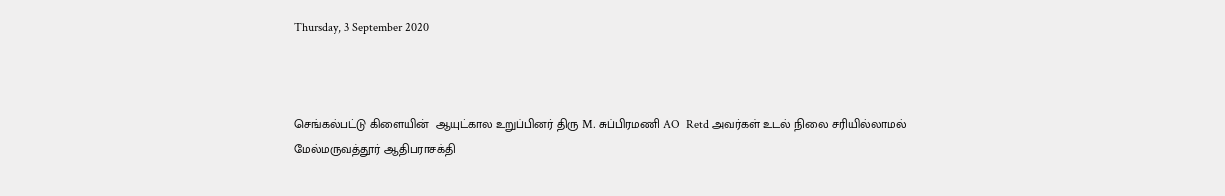Thursday, 3 September 2020



செங்கல்பட்டு கிளையின்  ஆயுட்கால உறுப்பினர் திரு M. சுப்பிரமணி AO  Retd அவர்கள் உடல் நிலை சரியில்லாமல்  மேல்மருவத்தூர் ஆதிபராசக்தி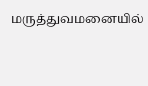மருத்துவமனையில்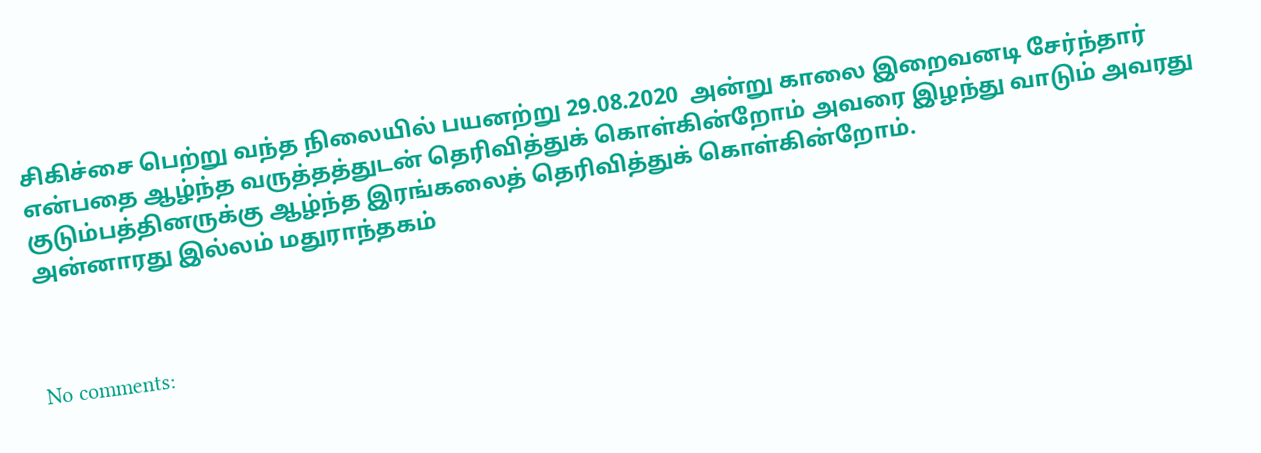சிகிச்சை பெற்று வந்த நிலையில் பயனற்று 29.08.2020  அன்று காலை இறைவனடி சேர்ந்தார் என்பதை ஆழ்ந்த வருத்தத்துடன் தெரிவித்துக் கொள்கின்றோம் அவரை இழந்து வாடும் அவரது குடும்பத்தினருக்கு ஆழ்ந்த இரங்கலைத் தெரிவித்துக் கொள்கின்றோம்.
அன்னாரது இல்லம் மதுராந்தகம்



No comments: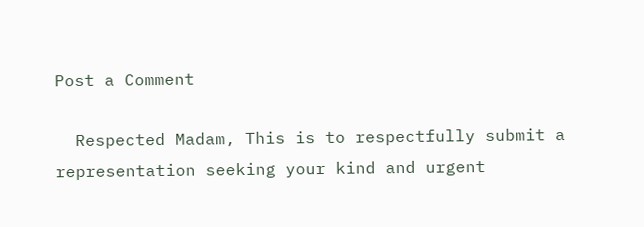Post a Comment

  Respected Madam, This is to respectfully submit a representation seeking your kind and urgent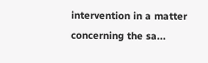intervention in a matter concerning the sa...